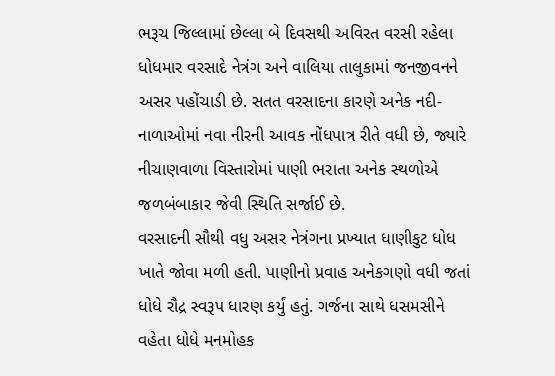ભરૂચ જિલ્લામાં છેલ્લા બે દિવસથી અવિરત વરસી રહેલા ધોધમાર વરસાદે નેત્રંગ અને વાલિયા તાલુકામાં જનજીવનને અસર પહોંચાડી છે. સતત વરસાદના કારણે અનેક નદી-નાળાઓમાં નવા નીરની આવક નોંધપાત્ર રીતે વધી છે, જ્યારે નીચાણવાળા વિસ્તારોમાં પાણી ભરાતા અનેક સ્થળોએ જળબંબાકાર જેવી સ્થિતિ સર્જાઈ છે.
વરસાદની સૌથી વધુ અસર નેત્રંગના પ્રખ્યાત ધાણીકુટ ધોધ ખાતે જોવા મળી હતી. પાણીનો પ્રવાહ અનેકગણો વધી જતાં ધોધે રૌદ્ર સ્વરૂપ ધારણ કર્યું હતું. ગર્જના સાથે ધસમસીને વહેતા ધોધે મનમોહક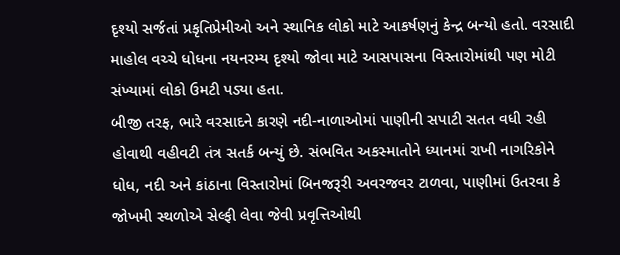દૃશ્યો સર્જતાં પ્રકૃતિપ્રેમીઓ અને સ્થાનિક લોકો માટે આકર્ષણનું કેન્દ્ર બન્યો હતો. વરસાદી માહોલ વચ્ચે ધોધના નયનરમ્ય દૃશ્યો જોવા માટે આસપાસના વિસ્તારોમાંથી પણ મોટી સંખ્યામાં લોકો ઉમટી પડ્યા હતા.
બીજી તરફ, ભારે વરસાદને કારણે નદી-નાળાઓમાં પાણીની સપાટી સતત વધી રહી હોવાથી વહીવટી તંત્ર સતર્ક બન્યું છે. સંભવિત અકસ્માતોને ધ્યાનમાં રાખી નાગરિકોને ધોધ, નદી અને કાંઠાના વિસ્તારોમાં બિનજરૂરી અવરજવર ટાળવા, પાણીમાં ઉતરવા કે જોખમી સ્થળોએ સેલ્ફી લેવા જેવી પ્રવૃત્તિઓથી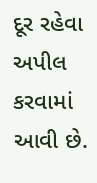દૂર રહેવા અપીલ કરવામાં આવી છે.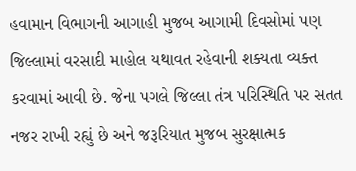હવામાન વિભાગની આગાહી મુજબ આગામી દિવસોમાં પણ જિલ્લામાં વરસાદી માહોલ યથાવત રહેવાની શક્યતા વ્યક્ત કરવામાં આવી છે. જેના પગલે જિલ્લા તંત્ર પરિસ્થિતિ પર સતત નજર રાખી રહ્યું છે અને જરૂરિયાત મુજબ સુરક્ષાત્મક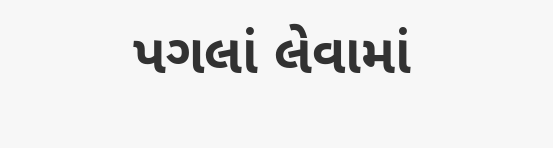પગલાં લેવામાં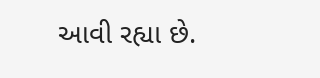આવી રહ્યા છે.